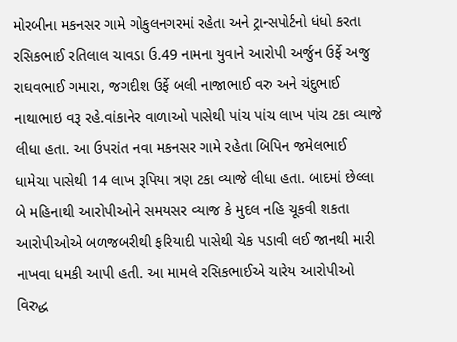મોરબીના મકનસર ગામે ગોકુલનગરમાં રહેતા અને ટ્રાન્સપોર્ટનો ધંધો કરતા રસિકભાઈ રતિલાલ ચાવડા ઉ.49 નામના યુવાને આરોપી અર્જુન ઉર્ફે અજુ રાઘવભાઈ ગમારા, જગદીશ ઉર્ફે બલી નાજાભાઈ વરુ અને ચંદુભાઈ નાથાભાઇ વરૂ રહે.વાંકાનેર વાળાઓ પાસેથી પાંચ પાંચ લાખ પાંચ ટકા વ્યાજે લીધા હતા. આ ઉપરાંત નવા મકનસર ગામે રહેતા બિપિન જમેલભાઈ ધામેચા પાસેથી 14 લાખ રૂપિયા ત્રણ ટકા વ્યાજે લીધા હતા. બાદમાં છેલ્લા બે મહિનાથી આરોપીઓને સમયસર વ્યાજ કે મુદલ નહિ ચૂકવી શકતા આરોપીઓએ બળજબરીથી ફરિયાદી પાસેથી ચેક પડાવી લઈ જાનથી મારી નાખવા ધમકી આપી હતી. આ મામલે રસિકભાઈએ ચારેય આરોપીઓ વિરુદ્ધ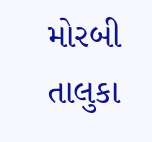મોરબી તાલુકા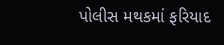પોલીસ મથકમાં ફરિયાદ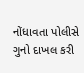નોંધાવતા પોલીસે ગુનો દાખલ કરી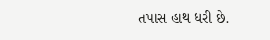તપાસ હાથ ધરી છે.